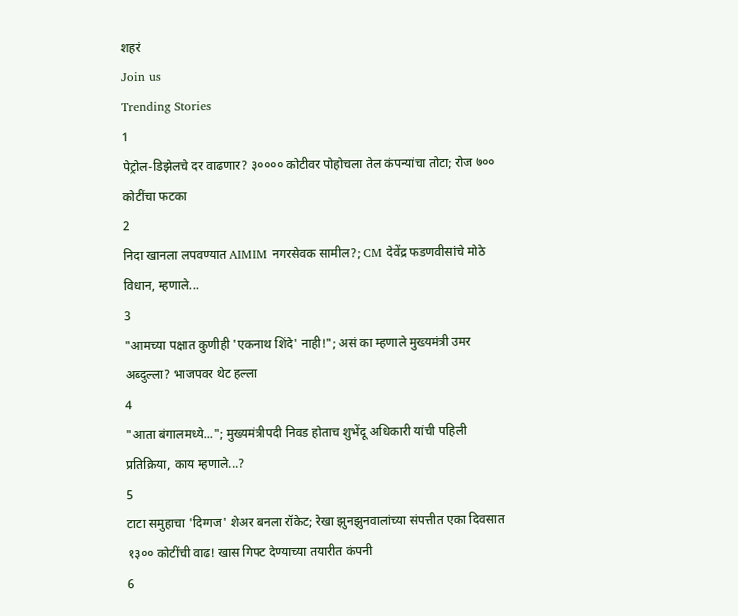शहरं
Join us
Trending Stories
1
पेट्रोल-डिझेलचे दर वाढणार? ३०००० कोटीवर पोहोचला तेल कंपन्यांचा तोटा; रोज ७०० कोटींचा फटका
2
निदा खानला लपवण्यात AIMIM नगरसेवक सामील?; CM देवेंद्र फडणवीसांचे मोठे विधान, म्हणाले...
3
"आमच्या पक्षात कुणीही 'एकनाथ शिंदे' नाही!"; असं का म्हणाले मुख्यमंत्री उमर अब्दुल्ला? भाजपवर थेट हल्ला
4
"आता बंगालमध्ये..."; मुख्यमंत्रीपदी निवड होताच शुभेंदू अधिकारी यांची पहिली प्रतिक्रिया, काय म्हणाले...?
5
टाटा समुहाचा 'दिग्गज' शेअर बनला रॉकेट; रेखा झुनझुनवालांच्या संपत्तीत एका दिवसात १३०० कोटींची वाढ! खास गिफ्ट देण्याच्या तयारीत कंपनी
6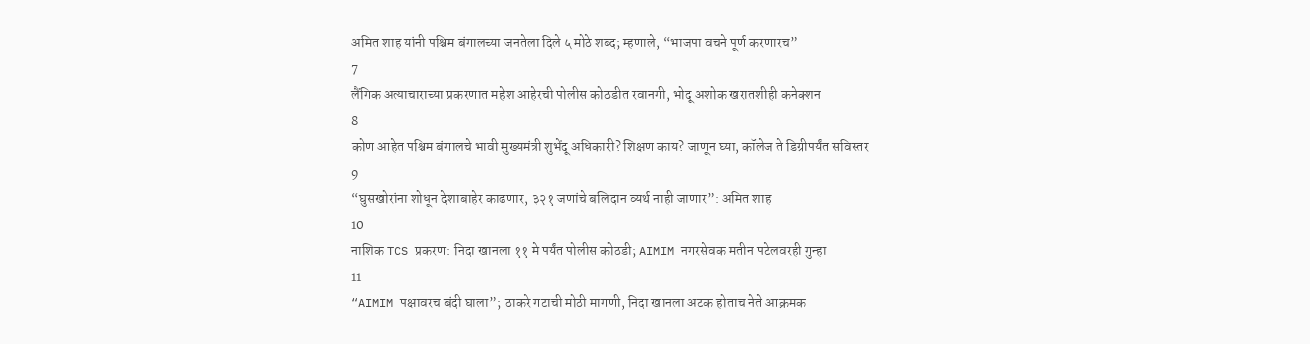अमित शाह यांनी पश्चिम बंगालच्या जनतेला दिले ५ मोठे शब्द; म्हणाले, “भाजपा वचने पूर्ण करणारच”
7
लैंगिक अत्याचाराच्या प्रकरणात महेश आहेरची पोलीस कोठडीत रवानगी, भोदू अशोक खरातशीही कनेक्शन
8
कोण आहेत पश्चिम बंगालचे भावी मुख्यमंत्री शुभेंदू अधिकारी? शिक्षण काय? जाणून घ्या, कॉलेज ते डिग्रीपर्यंत सविस्तर
9
“घुसखोरांना शोधून देशाबाहेर काढणार, ३२१ जणांचे बलिदान व्यर्थ नाही जाणार”: अमित शाह
10
नाशिक TCS प्रकरण: निदा खानला ११ मे पर्यंत पोलीस कोठडी; AIMIM नगरसेवक मतीन पटेलवरही गुन्हा
11
“AIMIM पक्षावरच बंदी घाला”; ठाकरे गटाची मोठी मागणी, निदा खानला अटक होताच नेते आक्रमक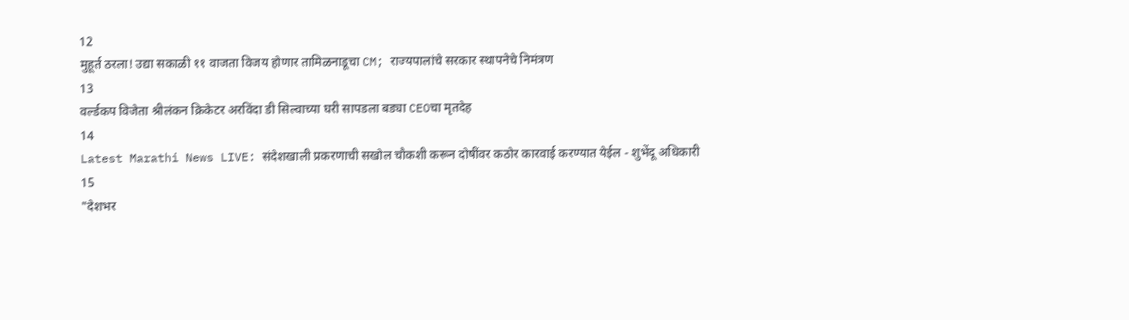12
मुहूर्त ठरला! उद्या सकाळी ११ वाजता विजय होणार तामिळनाडूचा CM; राज्यपालांचे सरकार स्थापनेचे निमंत्रण
13
वर्ल्डकप विजेता श्रीलंकन क्रिकेटर अरविंदा डी सिल्वाच्या घरी सापडला बड्या CEOचा मृतदेह
14
Latest Marathi News LIVE: संदेशखाली प्रकरणाची सखोल चौकशी करून दोषींवर कठोर कारवाई करण्यात येईल - शुभेंदू अधिकारी
15
"देशभर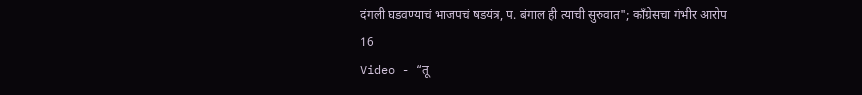दंगली घडवण्याचं भाजपचं षडयंत्र, प. बंगाल ही त्याची सुरुवात"; काँग्रेसचा गंभीर आरोप
16
Video - “तू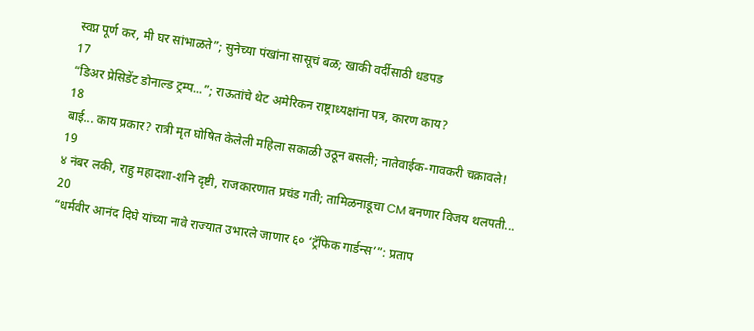स्वप्न पूर्ण कर, मी घर सांभाळते”; सुनेच्या पंखांना सासूचं बळ; खाकी वर्दीसाठी धडपड
17
“डिअर प्रेसिडेंट डोनाल्ड ट्रम्प...”; राऊतांचे थेट अमेरिकन राष्ट्राध्यक्षांना पत्र, कारण काय?
18
बाई... काय प्रकार? रात्री मृत घोषित केलेली महिला सकाळी उठून बसली; नातेवाईक-गावकरी चक्रावले!
19
४ नंबर लकी, राहु महादशा-शनि दृष्टी, राजकारणात प्रचंड गती; तामिळनाडूचा CM बनणार विजय थलपती...
20
“धर्मवीर आनंद दिघे यांच्या नावे राज्यात उभारले जाणार ६० ‘ट्रॅफिक गार्डन्स’”: प्रताप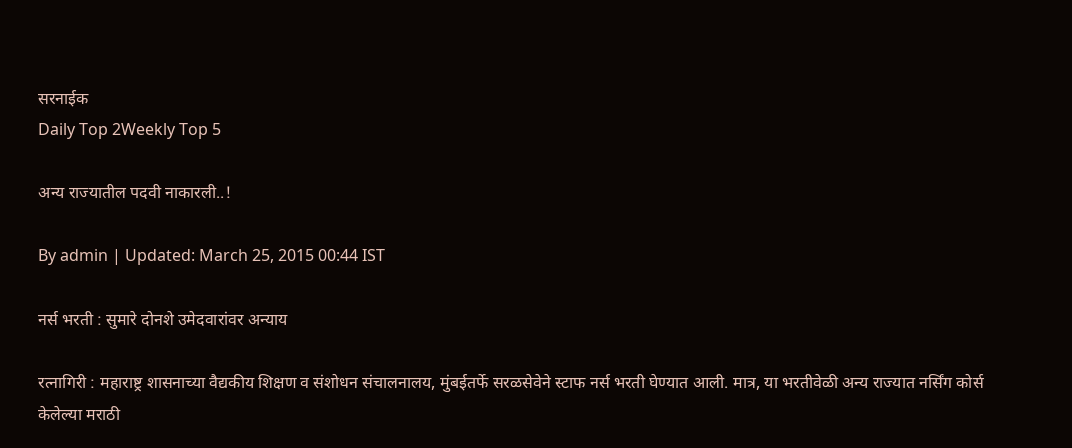सरनाईक
Daily Top 2Weekly Top 5

अन्य राज्यातील पदवी नाकारली..!

By admin | Updated: March 25, 2015 00:44 IST

नर्स भरती : सुमारे दोनशे उमेदवारांवर अन्याय

रत्नागिरी : महाराष्ट्र शासनाच्या वैद्यकीय शिक्षण व संशोधन संचालनालय, मुंबईतर्फे सरळसेवेने स्टाफ नर्स भरती घेण्यात आली. मात्र, या भरतीवेळी अन्य राज्यात नर्सिंग कोर्स केलेल्या मराठी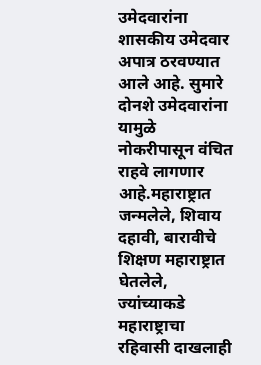उमेदवारांना शासकीय उमेदवार अपात्र ठरवण्यात आले आहे. सुमारे दोनशे उमेदवारांना यामुळे नोकरीपासून वंचित राहवे लागणार आहे.महाराष्ट्रात जन्मलेले, शिवाय दहावी, बारावीचे शिक्षण महाराष्ट्रात घेतलेले, ज्यांच्याकडे महाराष्ट्राचा रहिवासी दाखलाही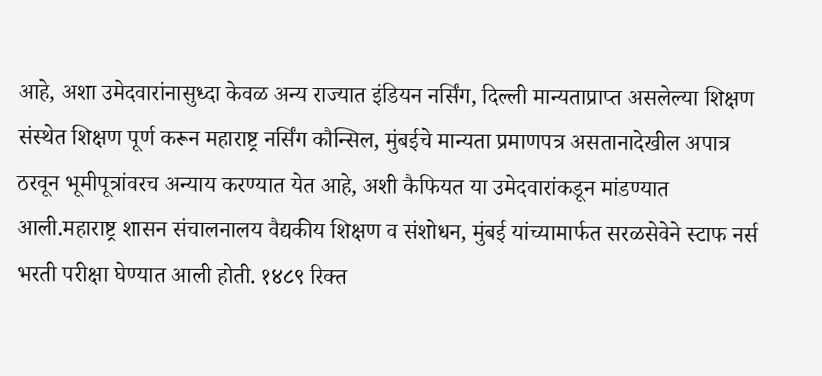आहे, अशा उमेदवारांनासुध्दा केवळ अन्य राज्यात इंडियन नर्सिंग, दिल्ली मान्यताप्राप्त असलेल्या शिक्षण संस्थेत शिक्षण पूर्ण करून महाराष्ट्र नर्सिंग कौन्सिल, मुंबईचे मान्यता प्रमाणपत्र असतानादेखील अपात्र ठरवून भूमीपूत्रांवरच अन्याय करण्यात येत आहे, अशी कैफियत या उमेदवारांकडून मांडण्यात आली.महाराष्ट्र शासन संचालनालय वैद्यकीय शिक्षण व संशोधन, मुंबई यांच्यामार्फत सरळसेवेने स्टाफ नर्स भरती परीक्षा घेण्यात आली होती. १४८९ रिक्त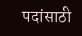पदांसाठी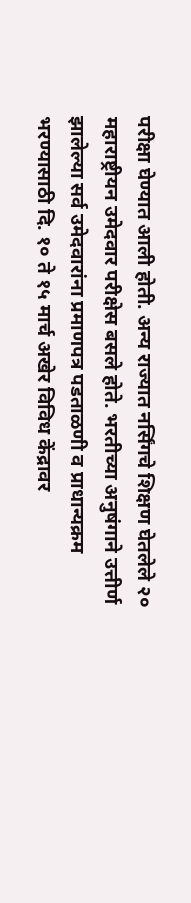परीक्षा घेण्यात आली होती. अन्य राज्यात नर्सिंगचे शिक्षण घेतलेले २० महाराष्ट्रीयन उमेदवार परीक्षेस बसले होते. भरतीच्या अनुषंगाने उत्तीर्ण झालेल्या सर्व उमेदवारांना प्रमाणपत्र पडताळणी व प्राधान्यक्रम भरण्यासाठी दि. १० ते १५ मार्च अखेर विविध केंद्रावर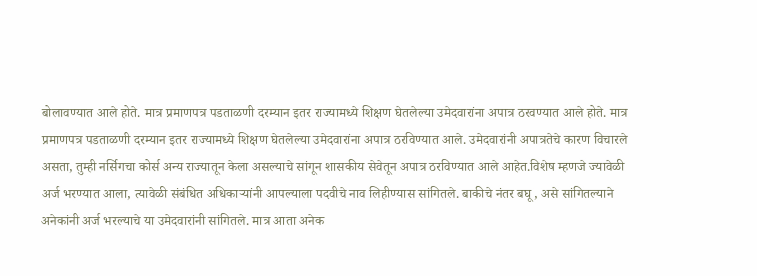बोलावण्यात आले होते. मात्र प्रमाणपत्र पडताळणी दरम्यान इतर राज्यामध्ये शिक्षण घेतलेल्या उमेदवारांना अपात्र ठरवण्यात आले होते. मात्र प्रमाणपत्र पडताळणी दरम्यान इतर राज्यामध्ये शिक्षण घेतलेल्या उमेदवारांना अपात्र ठरविण्यात आले. उमेदवारांनी अपात्रतेचे कारण विचारले असता, तुम्ही नर्सिगचा कोर्स अन्य राज्यातून केला असल्याचे सांगून शासकीय सेवेतून अपात्र ठरविण्यात आले आहेत.विशेष म्हणजे ज्यावेळी अर्ज भरण्यात आला, त्यावेळी संबंधित अधिकाऱ्यांनी आपल्याला पदवीचे नाव लिहीण्यास सांगितले. बाकीचे नंतर बघू, असे सांगितल्याने अनेकांनी अर्ज भरल्याचे या उमेदवारांनी सांगितले. मात्र आता अनेक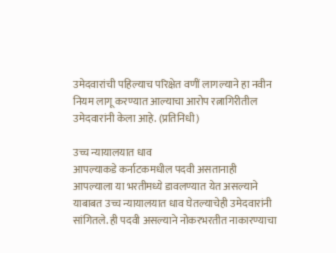उमेदवारांची पहिल्याच परिक्षेत वणीं लागल्याने हा नवीन नियम लागू करण्यात आल्याचा आरोप रत्नागिरीतील उमेदवारांनी केला आहे. (प्रतिनिधी)

उच्च न्यायालयात धाव
आपल्याकडे कर्नाटकमधील पदवी असतानाही आपल्याला या भरतीमध्ये डावलण्यात येत असल्याने याबाबत उच्च न्यायालयात धाव घेतल्याचेही उमेदवारांनी सांगितले. ही पदवी असल्याने नोकरभरतीत नाकारण्याचा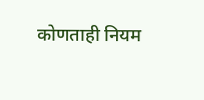कोणताही नियम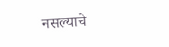नसल्याचे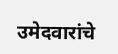उमेदवारांचे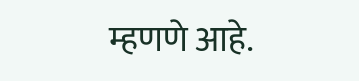म्हणणे आहे.